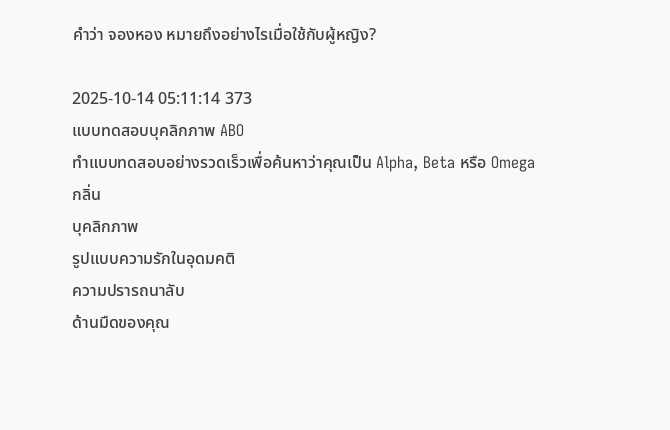คำว่า จองหอง หมายถึงอย่างไรเมื่อใช้กับผู้หญิง?

2025-10-14 05:11:14 373
แบบทดสอบบุคลิกภาพ ABO
ทำแบบทดสอบอย่างรวดเร็วเพื่อค้นหาว่าคุณเป็น Alpha, Beta หรือ Omega
กลิ่น
บุคลิกภาพ
รูปแบบความรักในอุดมคติ
ความปรารถนาลับ
ด้านมืดของคุณ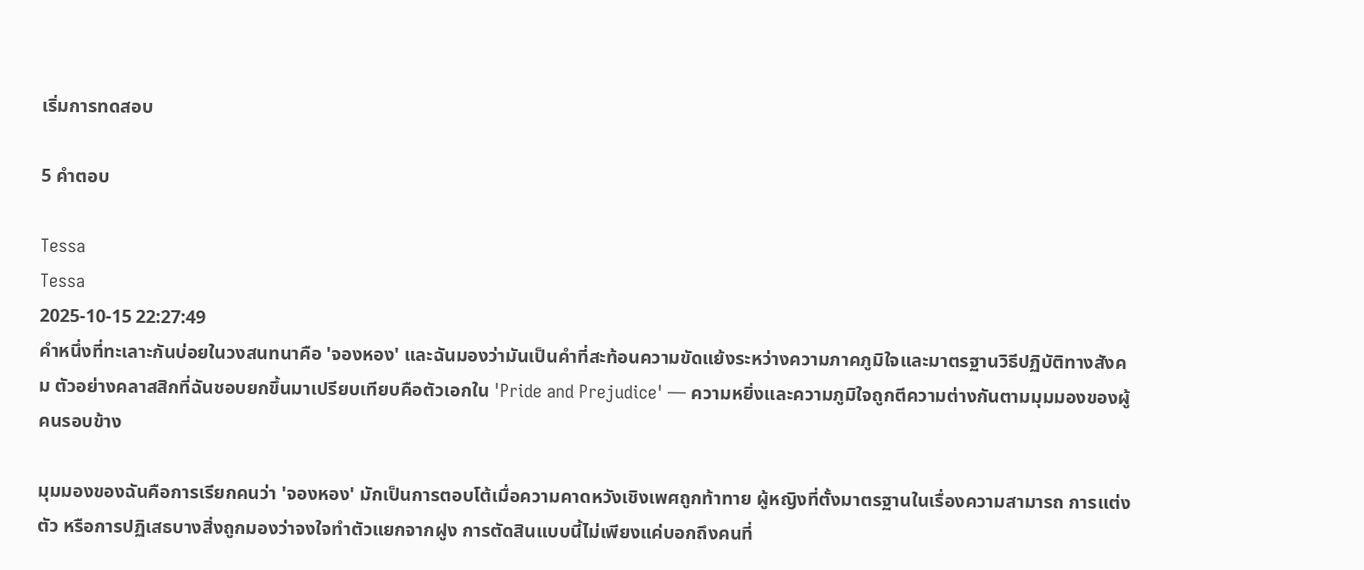เริ่มการทดสอบ

5 คำตอบ

Tessa
Tessa
2025-10-15 22:27:49
คำหนึ่งที่ทะเลาะกันบ่อยในวงสนทนาคือ 'จองหอง' และฉันมองว่ามันเป็นคำที่สะท้อนความขัดแย้งระหว่างความภาคภูมิใจและมาตรฐานวิธีปฏิบัติทางสังคม ตัวอย่างคลาสสิกที่ฉันชอบยกขึ้นมาเปรียบเทียบคือตัวเอกใน 'Pride and Prejudice' — ความหยิ่งและความภูมิใจถูกตีความต่างกันตามมุมมองของผู้คนรอบข้าง

มุมมองของฉันคือการเรียกคนว่า 'จองหอง' มักเป็นการตอบโต้เมื่อความคาดหวังเชิงเพศถูกท้าทาย ผู้หญิงที่ตั้งมาตรฐานในเรื่องความสามารถ การแต่งตัว หรือการปฏิเสธบางสิ่งถูกมองว่าจงใจทำตัวแยกจากฝูง การตัดสินแบบนี้ไม่เพียงแค่บอกถึงคนที่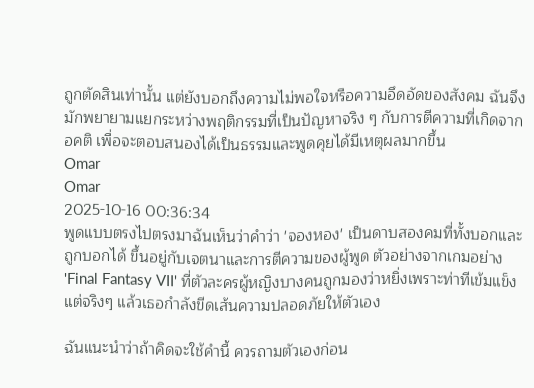ถูกตัดสินเท่านั้น แต่ยังบอกถึงความไม่พอใจหรือความอึดอัดของสังคม ฉันจึงมักพยายามแยกระหว่างพฤติกรรมที่เป็นปัญหาจริง ๆ กับการตีความที่เกิดจากอคติ เพื่อจะตอบสนองได้เป็นธรรมและพูดคุยได้มีเหตุผลมากขึ้น
Omar
Omar
2025-10-16 00:36:34
พูดแบบตรงไปตรงมาฉันเห็นว่าคำว่า 'จองหอง' เป็นดาบสองคมที่ทั้งบอกและถูกบอกได้ ขึ้นอยู่กับเจตนาและการตีความของผู้พูด ตัวอย่างจากเกมอย่าง 'Final Fantasy VII' ที่ตัวละครผู้หญิงบางคนถูกมองว่าหยิ่งเพราะท่าทีเข้มแข็ง แต่จริงๆ แล้วเธอกำลังขีดเส้นความปลอดภัยให้ตัวเอง

ฉันแนะนำว่าถ้าคิดจะใช้คำนี้ ควรถามตัวเองก่อน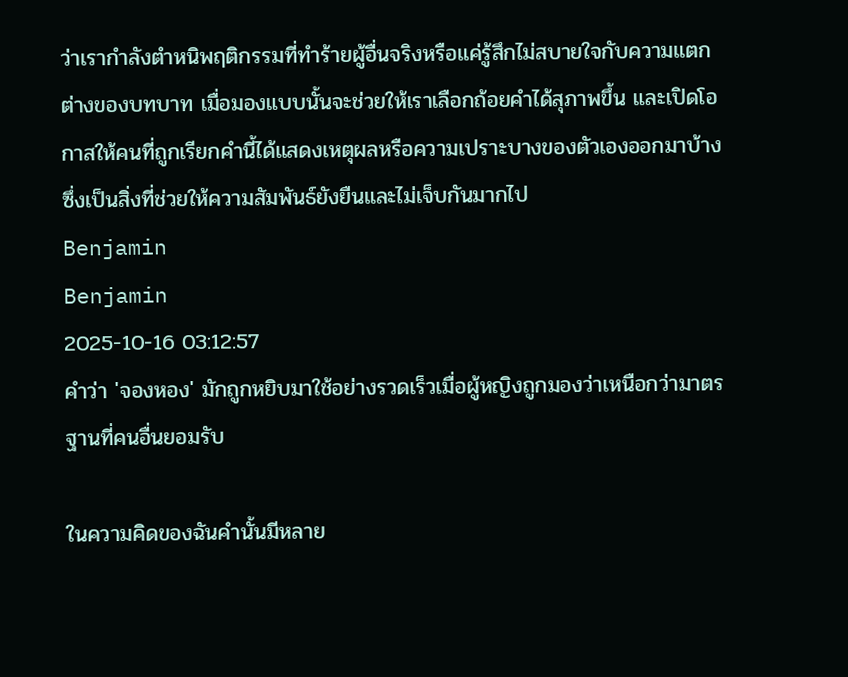ว่าเรากำลังตำหนิพฤติกรรมที่ทำร้ายผู้อื่นจริงหรือแค่รู้สึกไม่สบายใจกับความแตกต่างของบทบาท เมื่อมองแบบนั้นจะช่วยให้เราเลือกถ้อยคำได้สุภาพขึ้น และเปิดโอกาสให้คนที่ถูกเรียกคำนี้ได้แสดงเหตุผลหรือความเปราะบางของตัวเองออกมาบ้าง ซึ่งเป็นสิ่งที่ช่วยให้ความสัมพันธ์ยังยืนและไม่เจ็บกันมากไป
Benjamin
Benjamin
2025-10-16 03:12:57
คำว่า 'จองหอง' มักถูกหยิบมาใช้อย่างรวดเร็วเมื่อผู้หญิงถูกมองว่าเหนือกว่ามาตรฐานที่คนอื่นยอมรับ

ในความคิดของฉันคำนั้นมีหลาย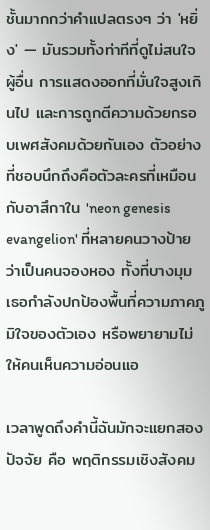ชั้นมากกว่าคำแปลตรงๆ ว่า 'หยิ่ง' — มันรวมทั้งท่าทีที่ดูไม่สนใจผู้อื่น การแสดงออกที่มั่นใจสูงเกินไป และการถูกตีความด้วยกรอบเพศสังคมด้วยกันเอง ตัวอย่างที่ชอบนึกถึงคือตัวละครที่เหมือนกับอาสึกาใน 'neon genesis evangelion' ที่หลายคนวางป้ายว่าเป็นคนจองหอง ทั้งที่บางมุมเธอกำลังปกป้องพื้นที่ความภาคภูมิใจของตัวเอง หรือพยายามไม่ให้คนเห็นความอ่อนแอ

เวลาพูดถึงคำนี้ฉันมักจะแยกสองปัจจัย คือ พฤติกรรมเชิงสังคม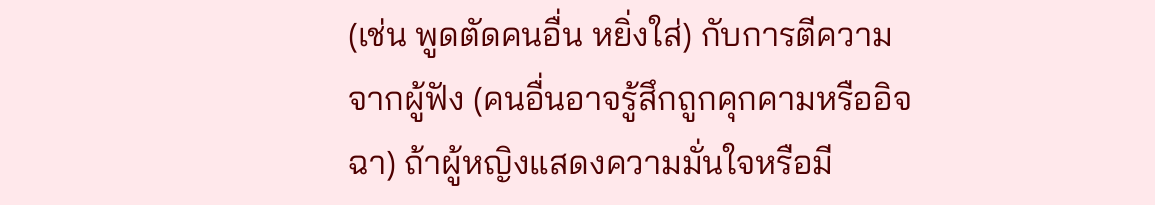(เช่น พูดตัดคนอื่น หยิ่งใส่) กับการตีความจากผู้ฟัง (คนอื่นอาจรู้สึกถูกคุกคามหรืออิจฉา) ถ้าผู้หญิงแสดงความมั่นใจหรือมี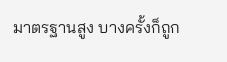มาตรฐานสูง บางครั้งก็ถูก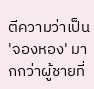ตีความว่าเป็น 'จองหอง' มากกว่าผู้ชายที่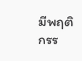มีพฤติกรร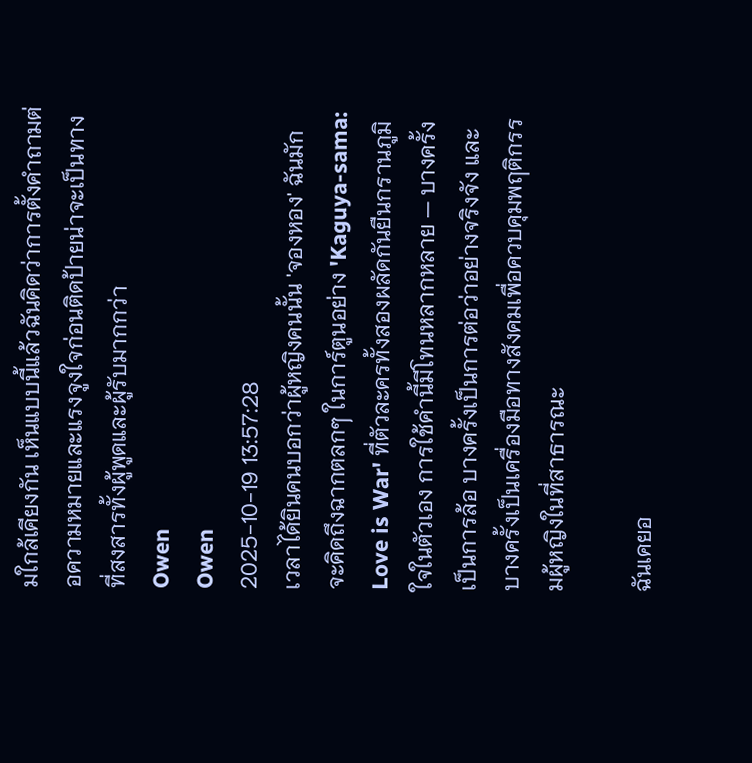มใกล้เคียงกัน เห็นแบบนี้แล้วฉันคิดว่าการตั้งคำถามต่อความหมายและแรงจูงใจก่อนติดป้ายน่าจะเป็นทางที่สงสารทั้งผู้พูดและผู้รับมากกว่า
Owen
Owen
2025-10-19 13:57:28
เวลาได้ยินคนบอกว่าผู้หญิงคนนั้น 'จองหอง' ฉันมักจะคิดถึงฉากตลกๆ ในการ์ตูนอย่าง 'Kaguya-sama: Love is War' ที่ตัวละครทั้งสองผลัดกันยืนกรานภูมิใจในตัวเอง การใช้คำนี้มีโทนหลากหลาย — บางครั้งเป็นการล้อ บางครั้งเป็นการต่อว่าอย่างจริงจัง และบางครั้งเป็นเครื่องมือทางสังคมเพื่อควบคุมพฤติกรรมผู้หญิงในที่สาธารณะ

ฉันเคยอ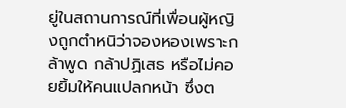ยู่ในสถานการณ์ที่เพื่อนผู้หญิงถูกตำหนิว่าจองหองเพราะกล้าพูด กล้าปฏิเสธ หรือไม่คอยยิ้มให้คนแปลกหน้า ซึ่งต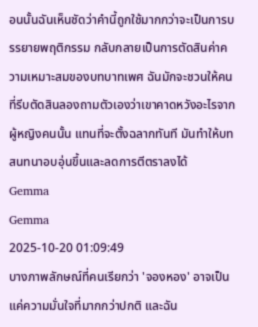อนนั้นฉันเห็นชัดว่าคำนี้ถูกใช้มากกว่าจะเป็นการบรรยายพฤติกรรม กลับกลายเป็นการตัดสินค่าความเหมาะสมของบทบาทเพศ ฉันมักจะชวนให้คนที่รีบตัดสินลองถามตัวเองว่าเขาคาดหวังอะไรจากผู้หญิงคนนั้น แทนที่จะตั้งฉลากทันที มันทำให้บทสนทนาอบอุ่นขึ้นและลดการตีตราลงได้
Gemma
Gemma
2025-10-20 01:09:49
บางภาพลักษณ์ที่คนเรียกว่า 'จองหอง' อาจเป็นแค่ความมั่นใจที่มากกว่าปกติ และฉัน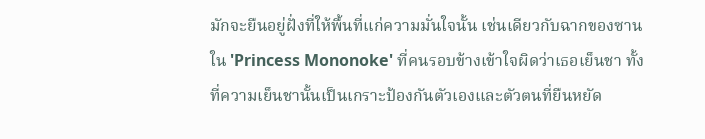มักจะยืนอยู่ฝั่งที่ให้พื้นที่แก่ความมั่นใจนั้น เช่นเดียวกับฉากของซานใน 'Princess Mononoke' ที่คนรอบข้างเข้าใจผิดว่าเธอเย็นชา ทั้งที่ความเย็นชานั้นเป็นเกราะป้องกันตัวเองและตัวตนที่ยืนหยัด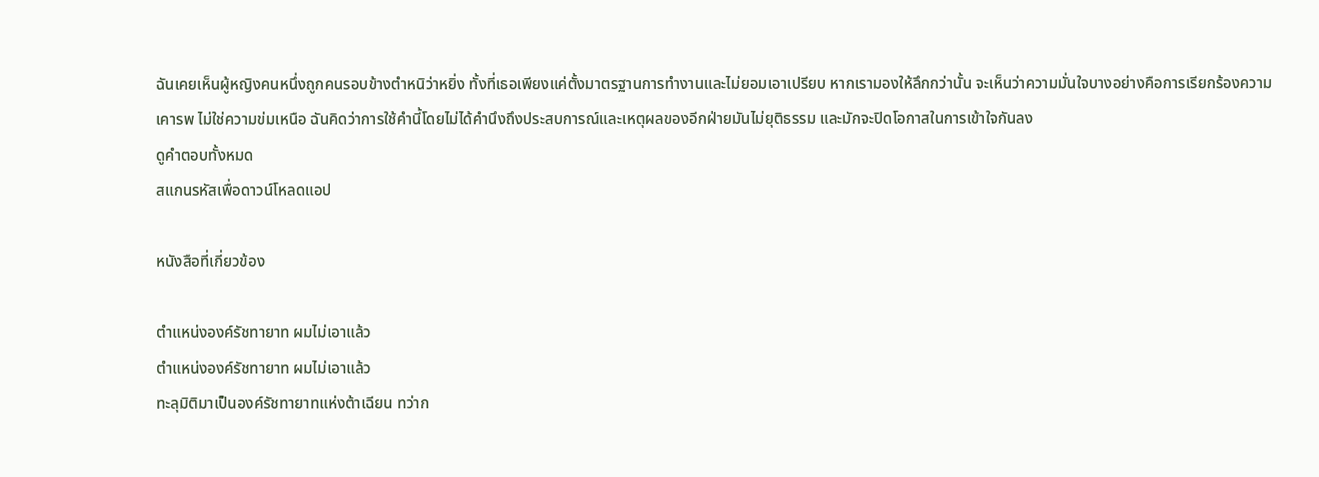ฉันเคยเห็นผู้หญิงคนหนึ่งถูกคนรอบข้างตำหนิว่าหยิ่ง ทั้งที่เธอเพียงแค่ตั้งมาตรฐานการทำงานและไม่ยอมเอาเปรียบ หากเรามองให้ลึกกว่านั้น จะเห็นว่าความมั่นใจบางอย่างคือการเรียกร้องความเคารพ ไม่ใช่ความข่มเหนือ ฉันคิดว่าการใช้คำนี้โดยไม่ได้คำนึงถึงประสบการณ์และเหตุผลของอีกฝ่ายมันไม่ยุติธรรม และมักจะปิดโอกาสในการเข้าใจกันลง
ดูคำตอบทั้งหมด
สแกนรหัสเพื่อดาวน์โหลดแอป

หนังสือที่เกี่ยวข้อง

ตำแหน่งองค์รัชทายาท ผมไม่เอาแล้ว
ตำแหน่งองค์รัชทายาท ผมไม่เอาแล้ว
ทะลุมิติมาเป็นองค์รัชทายาทแห่งต้าเฉียน ทว่าก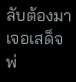ลับต้องมาเจอเสด็จพ่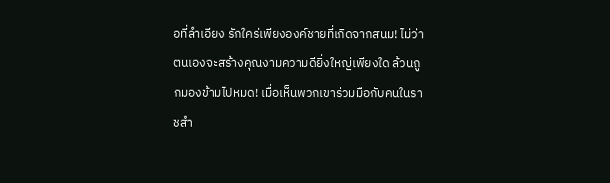อที่ลำเอียง รักใคร่เพียงองค์ชายที่เกิดจากสนม! ไม่ว่าตนเองจะสร้างคุณงามความดียิ่งใหญ่เพียงใด ล้วนถูกมองข้ามไปหมด! เมื่อเห็นพวกเขาร่วมมือกับคนในราชสำ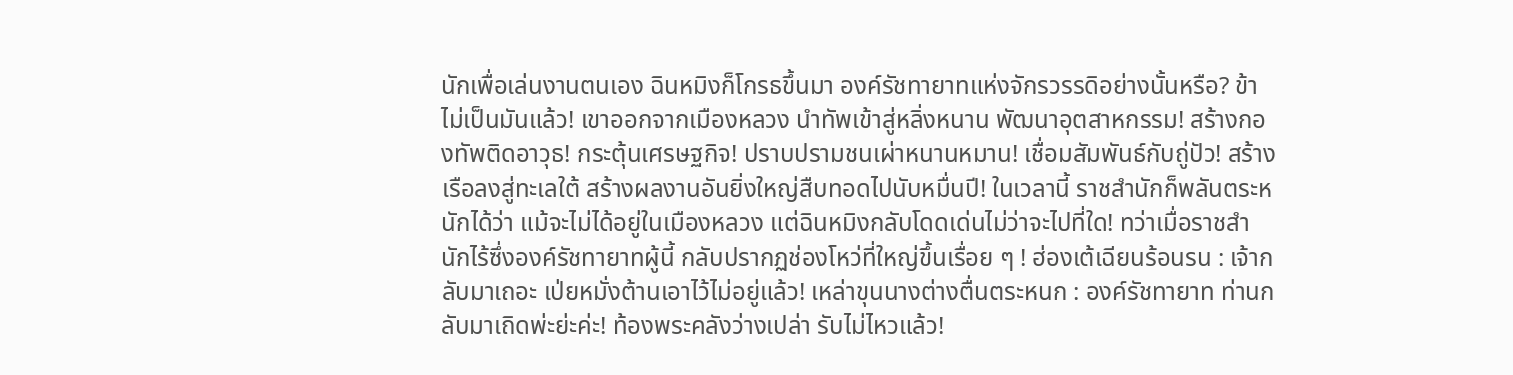นักเพื่อเล่นงานตนเอง ฉินหมิงก็โกรธขึ้นมา องค์รัชทายาทแห่งจักรวรรดิอย่างนั้นหรือ? ข้าไม่เป็นมันแล้ว! เขาออกจากเมืองหลวง นำทัพเข้าสู่หลิ่งหนาน พัฒนาอุตสาหกรรม! สร้างกองทัพติดอาวุธ! กระตุ้นเศรษฐกิจ! ปราบปรามชนเผ่าหนานหมาน! เชื่อมสัมพันธ์กับถู่ปัว! สร้างเรือลงสู่ทะเลใต้ สร้างผลงานอันยิ่งใหญ่สืบทอดไปนับหมื่นปี! ในเวลานี้ ราชสำนักก็พลันตระหนักได้ว่า แม้จะไม่ได้อยู่ในเมืองหลวง แต่ฉินหมิงกลับโดดเด่นไม่ว่าจะไปที่ใด! ทว่าเมื่อราชสำนักไร้ซึ่งองค์รัชทายาทผู้นี้ กลับปรากฏช่องโหว่ที่ใหญ่ขึ้นเรื่อย ๆ ! ฮ่องเต้เฉียนร้อนรน : เจ้ากลับมาเถอะ เป่ยหมั่งต้านเอาไว้ไม่อยู่แล้ว! เหล่าขุนนางต่างตื่นตระหนก : องค์รัชทายาท ท่านกลับมาเถิดพ่ะย่ะค่ะ! ท้องพระคลังว่างเปล่า รับไม่ไหวแล้ว!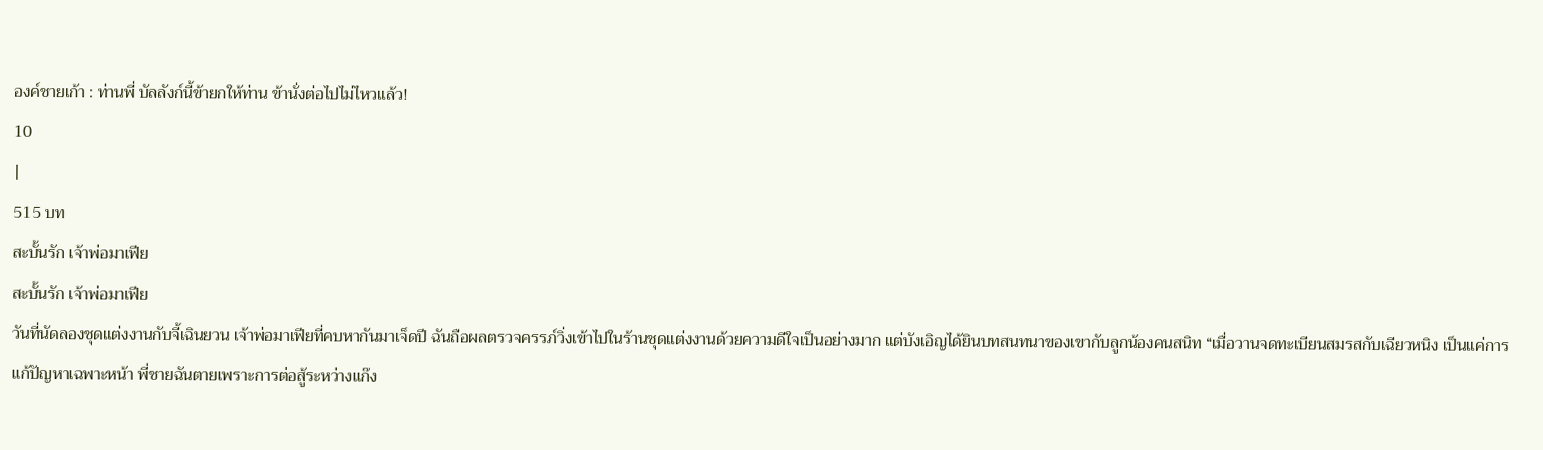องค์ชายเก้า : ท่านพี่ บัลลังก์นี้ข้ายกให้ท่าน ข้านั่งต่อไปไม่ไหวแล้ว!
10
|
515 บท
สะบั้นรัก เจ้าพ่อมาเฟีย
สะบั้นรัก เจ้าพ่อมาเฟีย
วันที่นัดลองชุดแต่งงานกับจี้เฉินยวน เจ้าพ่อมาเฟียที่คบหากันมาเจ็ดปี ฉันถือผลตรวจครรภ์วิ่งเข้าไปในร้านชุดแต่งงานด้วยความดีใจเป็นอย่างมาก แต่บังเอิญได้ยินบทสนทนาของเขากับลูกน้องคนสนิท “เมื่อวานจดทะเบียนสมรสกับเฉียวหนิง เป็นแค่การแก้ปัญหาเฉพาะหน้า พี่ชายฉันตายเพราะการต่อสู้ระหว่างแก๊ง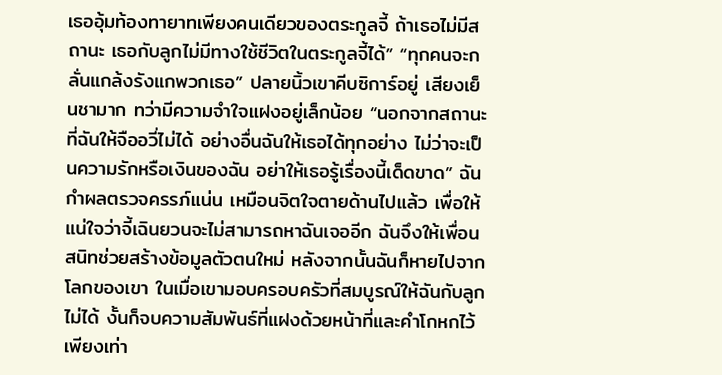เธออุ้มท้องทายาทเพียงคนเดียวของตระกูลจี้ ถ้าเธอไม่มีสถานะ เธอกับลูกไม่มีทางใช้ชีวิตในตระกูลจี้ได้” “ทุกคนจะกลั่นแกล้งรังแกพวกเธอ” ปลายนิ้วเขาคีบซิการ์อยู่ เสียงเย็นชามาก ทว่ามีความจำใจแฝงอยู่เล็กน้อย “นอกจากสถานะที่ฉันให้จืออวี่ไม่ได้ อย่างอื่นฉันให้เธอได้ทุกอย่าง ไม่ว่าจะเป็นความรักหรือเงินของฉัน อย่าให้เธอรู้เรื่องนี้เด็ดขาด” ฉันกำผลตรวจครรภ์แน่น เหมือนจิตใจตายด้านไปแล้ว เพื่อให้แน่ใจว่าจี้เฉินยวนจะไม่สามารถหาฉันเจออีก ฉันจึงให้เพื่อนสนิทช่วยสร้างข้อมูลตัวตนใหม่ หลังจากนั้นฉันก็หายไปจากโลกของเขา ในเมื่อเขามอบครอบครัวที่สมบูรณ์ให้ฉันกับลูกไม่ได้ งั้นก็จบความสัมพันธ์ที่แฝงด้วยหน้าที่และคำโกหกไว้เพียงเท่า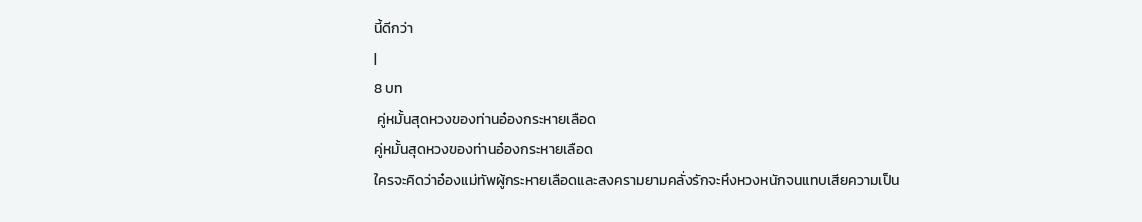นี้ดีกว่า
|
8 บท
 คู่หมั้นสุดหวงของท่านอ๋องกระหายเลือด
คู่หมั้นสุดหวงของท่านอ๋องกระหายเลือด
ใครจะคิดว่าอ๋องแม่ทัพผู้กระหายเลือดและสงครามยามคลั่งรักจะหึงหวงหนักจนแทบเสียความเป็น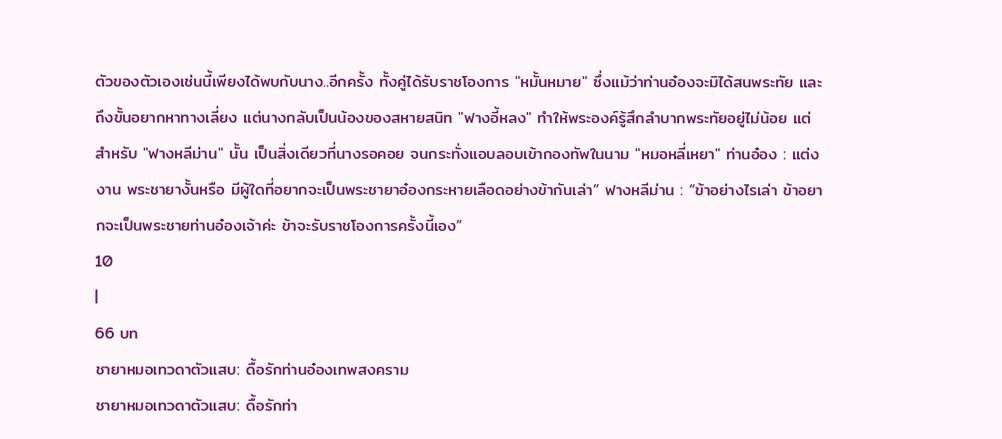ตัวของตัวเองเช่นนี้เพียงได้พบกับนาง..อีกครั้ง ทั้งคู่ได้รับราชโองการ "หมั้นหมาย" ซึ่งแม้ว่าท่านอ๋องจะมิได้สนพระทัย และถึงขั้นอยากหาทางเลี่ยง แต่นางกลับเป็นน้องของสหายสนิท "ฟางอี้หลง" ทำให้พระองค์รู้สึกลำบากพระทัยอยู่ไม่น้อย แต่สำหรับ "ฟางหลีม่าน" นั้น เป็นสิ่งเดียวที่นางรอคอย จนกระทั่งแอบลอบเข้ากองทัพในนาม "หมอหลี่เหยา" ท่านอ๋อง : แต่งงาน พระชายางั้นหรือ มีผู้ใดที่อยากจะเป็นพระชายาอ๋องกระหายเลือดอย่างข้ากันเล่า” ฟางหลีม่าน : “ข้าอย่างไรเล่า ข้าอยากจะเป็นพระชายท่านอ๋องเจ้าค่ะ ข้าจะรับราชโองการครั้งนี้เอง”
10
|
66 บท
ชายาหมอเทวดาตัวแสบ: ดื้อรักท่านอ๋องเทพสงคราม
ชายาหมอเทวดาตัวแสบ: ดื้อรักท่า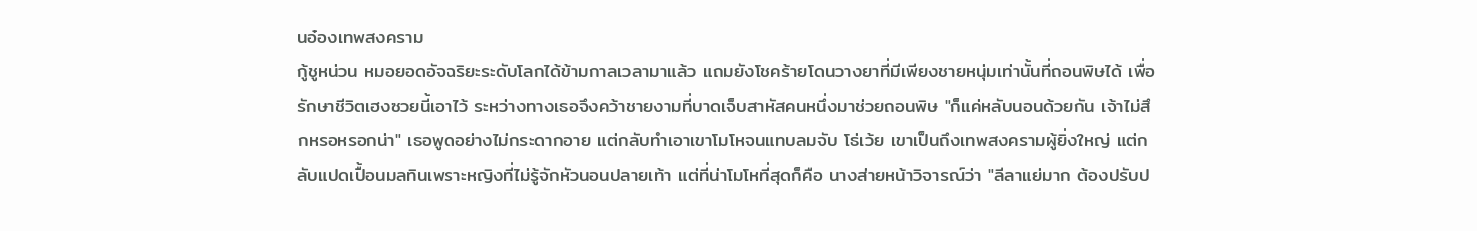นอ๋องเทพสงคราม
กู้ชูหน่วน หมอยอดอัจฉริยะระดับโลกได้ข้ามกาลเวลามาแล้ว แถมยังโชคร้ายโดนวางยาที่มีเพียงชายหนุ่มเท่านั้นที่ถอนพิษได้ เพื่อรักษาชีวิตเฮงซวยนี้เอาไว้ ระหว่างทางเธอจึงคว้าชายงามที่บาดเจ็บสาหัสคนหนึ่งมาช่วยถอนพิษ "ก็แค่หลับนอนด้วยกัน เจ้าไม่สึกหรอหรอกน่า" เธอพูดอย่างไม่กระดากอาย แต่กลับทำเอาเขาโมโหจนแทบลมจับ โธ่เว้ย เขาเป็นถึงเทพสงครามผู้ยิ่งใหญ่ แต่กลับแปดเปื้อนมลทินเพราะหญิงที่ไม่รู้จักหัวนอนปลายเท้า แต่ที่น่าโมโหที่สุดก็คือ นางส่ายหน้าวิจารณ์ว่า "ลีลาแย่มาก ต้องปรับป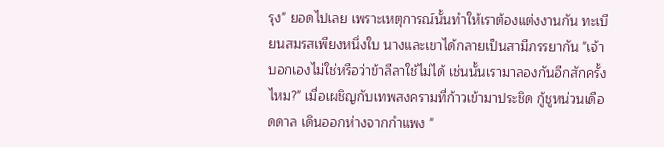รุง" ยอดไปเลย เพราะเหตุการณ์นั้นทำให้เราต้องแต่งงานกัน ทะเบียนสมรสเพียงหนึ่งใบ นางและเขาได้กลายเป็นสามีภรรยากัน "เจ้าบอกเองไม่ใช่หรือว่าข้าลีลาใช้ไม่ได้ เช่นนั้นเรามาลองกันอีกสักครั้งไหม?" เมื่อเผชิญกับเทพสงครามที่ก้าวเข้ามาประชิด กู้ชูหน่วนเดือดดาล เดินออกห่างจากกำแพง "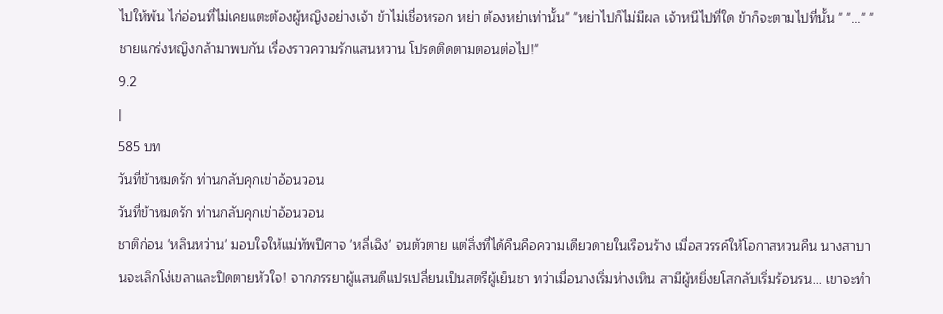ไปให้พ้น ไก่อ่อนที่ไม่เคยแตะต้องผู้หญิงอย่างเจ้า ข้าไม่เชื่อหรอก หย่า ต้องหย่าเท่านั้น" "หย่าไปก็ไม่มีผล เจ้าหนีไปที่ใด ข้าก็จะตามไปที่นั้น " "..." "ชายแกร่งหญิงกล้ามาพบกัน เรื่องราวความรักแสนหวาน โปรดติดตามตอนต่อไป!"
9.2
|
585 บท
วันที่ข้าหมดรัก ท่านกลับคุกเข่าอ้อนวอน
วันที่ข้าหมดรัก ท่านกลับคุกเข่าอ้อนวอน
ชาติก่อน 'หลินหว่าน' มอบใจให้แม่ทัพปีศาจ 'หลี่เฉิง' จนตัวตาย แต่สิ่งที่ได้คืนคือความเดียวดายในเรือนร้าง เมื่อสวรรค์ให้โอกาสหวนคืน นางสาบานจะเลิกโง่เขลาและปิดตายหัวใจ! จากภรรยาผู้แสนดีแปรเปลี่ยนเป็นสตรีผู้เย็นชา ทว่าเมื่อนางเริ่มห่างเหิน สามีผู้หยิ่งยโสกลับเริ่มร้อนรน... เขาจะทำ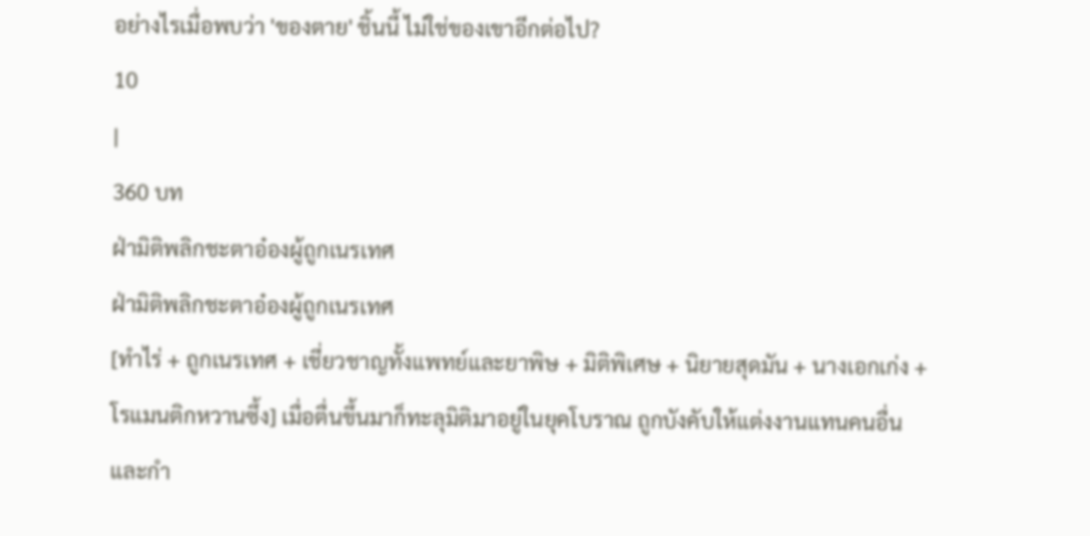อย่างไรเมื่อพบว่า 'ของตาย' ชิ้นนี้ ไม่ใช่ของเขาอีกต่อไป?
10
|
360 บท
ฝ่ามิติพลิกชะตาอ๋องผู้ถูกเนรเทศ
ฝ่ามิติพลิกชะตาอ๋องผู้ถูกเนรเทศ
[ทำไร่ + ถูกเนรเทศ + เชี่ยวชาญทั้งแพทย์และยาพิษ + มิติพิเศษ + นิยายสุดมัน + นางเอกเก่ง + โรแมนติกหวานซึ้ง] เมื่อตื่นขึ้นมาก็ทะลุมิติมาอยู่ในยุคโบราณ ถูกบังคับให้แต่งงานแทนคนอื่น และกำ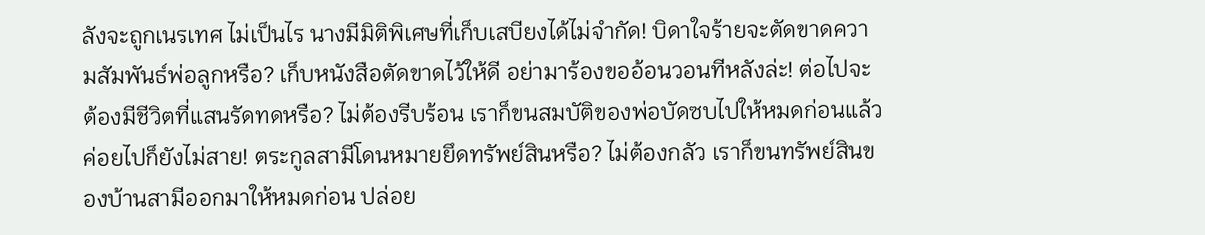ลังจะถูกเนรเทศ ไม่เป็นไร นางมีมิติพิเศษที่เก็บเสบียงได้ไม่จำกัด! บิดาใจร้ายจะตัดขาดความสัมพันธ์พ่อลูกหรือ? เก็บหนังสือตัดขาดไว้ให้ดี อย่ามาร้องขออ้อนวอนทีหลังล่ะ! ต่อไปจะต้องมีชีวิตที่แสนรัดทดหรือ? ไม่ต้องรีบร้อน เราก็ขนสมบัติของพ่อบัดซบไปให้หมดก่อนแล้วค่อยไปก็ยังไม่สาย! ตระกูลสามีโดนหมายยึดทรัพย์สินหรือ? ไม่ต้องกลัว เราก็ขนทรัพย์สินของบ้านสามีออกมาให้หมดก่อน ปล่อย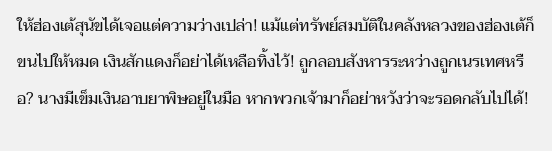ให้ฮ่องเต้สุนัขได้เจอแต่ความว่างเปล่า! แม้แต่ทรัพย์สมบัติในคลังหลวงของฮ่องเต้ก็ขนไปให้หมด เงินสักแดงก็อย่าได้เหลือทิ้งไว้! ถูกลอบสังหารระหว่างถูกเนรเทศหรือ? นางมีเข็มเงินอาบยาพิษอยู่ในมือ หากพวกเจ้ามาก็อย่าหวังว่าจะรอดกลับไปได้!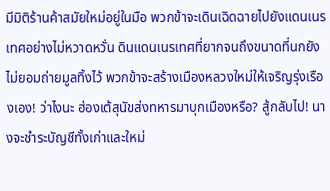มีมิติร้านค้าสมัยใหม่อยู่ในมือ พวกข้าจะเดินเฉิดฉายไปยังแดนเนรเทศอย่างไม่หวาดหวั่น ดินแดนเนรเทศที่ยากจนถึงขนาดที่นกยังไม่ยอมถ่ายมูลทิ้งไว้ พวกข้าจะสร้างเมืองหลวงใหม่ให้เจริญรุ่งเรืองเอง! ว่าไงนะ ฮ่องเต้สุนัขส่งทหารมาบุกเมืองหรือ? สู้กลับไป! นางจะชำระบัญชีทั้งเก่าและใหม่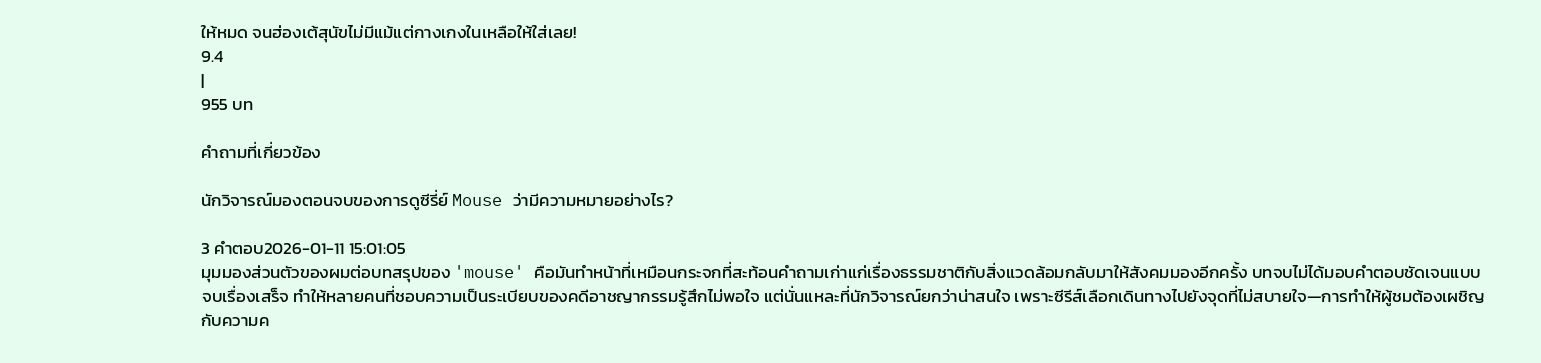ให้หมด จนฮ่องเต้สุนัขไม่มีแม้แต่กางเกงในเหลือให้ใส่เลย!
9.4
|
955 บท

คำถามที่เกี่ยวข้อง

นักวิจารณ์มองตอนจบของการดูซีรี่ย์ Mouse ว่ามีความหมายอย่างไร?

3 คำตอบ2026-01-11 15:01:05
มุมมองส่วนตัวของผมต่อบทสรุปของ 'mouse' คือมันทำหน้าที่เหมือนกระจกที่สะท้อนคำถามเก่าแก่เรื่องธรรมชาติกับสิ่งแวดล้อมกลับมาให้สังคมมองอีกครั้ง บทจบไม่ได้มอบคำตอบชัดเจนแบบจบเรื่องเสร็จ ทำให้หลายคนที่ชอบความเป็นระเบียบของคดีอาชญากรรมรู้สึกไม่พอใจ แต่นั่นแหละที่นักวิจารณ์ยกว่าน่าสนใจ เพราะซีรีส์เลือกเดินทางไปยังจุดที่ไม่สบายใจ—การทำให้ผู้ชมต้องเผชิญกับความค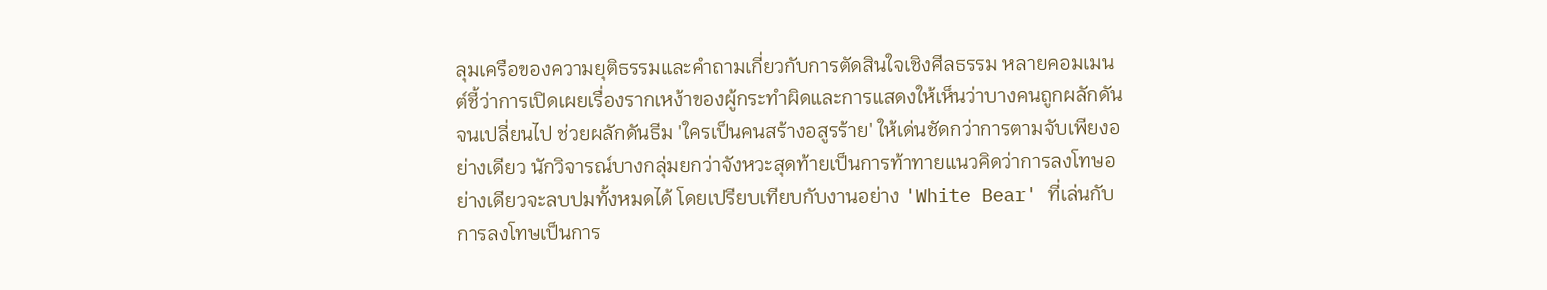ลุมเครือของความยุติธรรมและคำถามเกี่ยวกับการตัดสินใจเชิงศีลธรรม หลายคอมเมนต์ชี้ว่าการเปิดเผยเรื่องรากเหง้าของผู้กระทำผิดและการแสดงให้เห็นว่าบางคนถูกผลักดันจนเปลี่ยนไป ช่วยผลักดันธีม 'ใครเป็นคนสร้างอสูรร้าย' ให้เด่นชัดกว่าการตามจับเพียงอย่างเดียว นักวิจารณ์บางกลุ่มยกว่าจังหวะสุดท้ายเป็นการท้าทายแนวคิดว่าการลงโทษอย่างเดียวจะลบปมทั้งหมดได้ โดยเปรียบเทียบกับงานอย่าง 'White Bear' ที่เล่นกับการลงโทษเป็นการ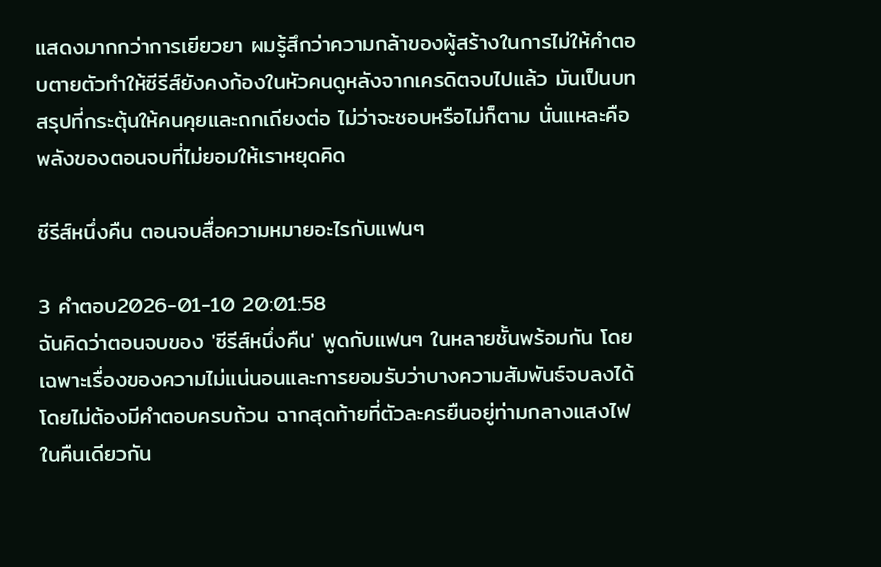แสดงมากกว่าการเยียวยา ผมรู้สึกว่าความกล้าของผู้สร้างในการไม่ให้คำตอบตายตัวทำให้ซีรีส์ยังคงก้องในหัวคนดูหลังจากเครดิตจบไปแล้ว มันเป็นบทสรุปที่กระตุ้นให้คนคุยและถกเถียงต่อ ไม่ว่าจะชอบหรือไม่ก็ตาม นั่นแหละคือพลังของตอนจบที่ไม่ยอมให้เราหยุดคิด

ซีรีส์หนึ่งคืน ตอนจบสื่อความหมายอะไรกับแฟนๆ

3 คำตอบ2026-01-10 20:01:58
ฉันคิดว่าตอนจบของ 'ซีรีส์หนึ่งคืน' พูดกับแฟนๆ ในหลายชั้นพร้อมกัน โดยเฉพาะเรื่องของความไม่แน่นอนและการยอมรับว่าบางความสัมพันธ์จบลงได้โดยไม่ต้องมีคำตอบครบถ้วน ฉากสุดท้ายที่ตัวละครยืนอยู่ท่ามกลางแสงไฟในคืนเดียวกัน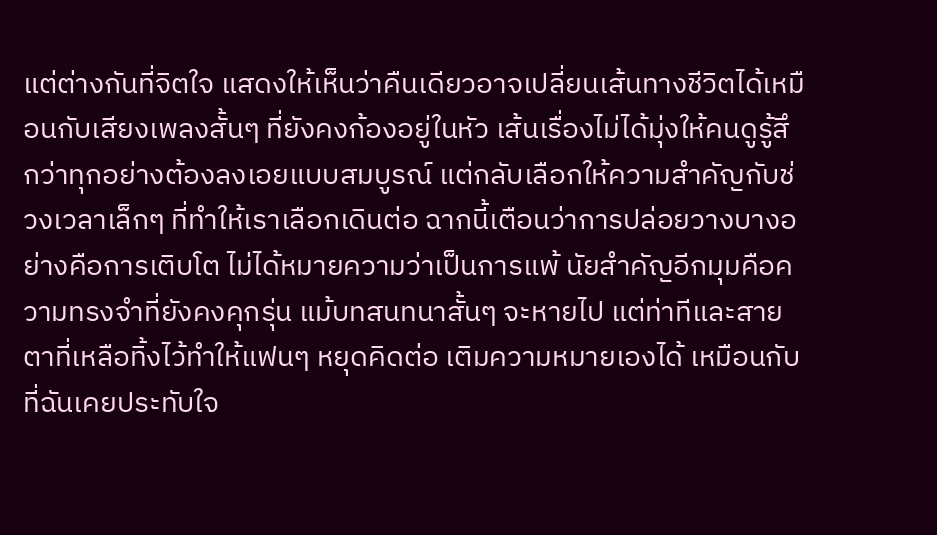แต่ต่างกันที่จิตใจ แสดงให้เห็นว่าคืนเดียวอาจเปลี่ยนเส้นทางชีวิตได้เหมือนกับเสียงเพลงสั้นๆ ที่ยังคงก้องอยู่ในหัว เส้นเรื่องไม่ได้มุ่งให้คนดูรู้สึกว่าทุกอย่างต้องลงเอยแบบสมบูรณ์ แต่กลับเลือกให้ความสำคัญกับช่วงเวลาเล็กๆ ที่ทำให้เราเลือกเดินต่อ ฉากนี้เตือนว่าการปล่อยวางบางอย่างคือการเติบโต ไม่ได้หมายความว่าเป็นการแพ้ นัยสำคัญอีกมุมคือความทรงจำที่ยังคงคุกรุ่น แม้บทสนทนาสั้นๆ จะหายไป แต่ท่าทีและสายตาที่เหลือทิ้งไว้ทำให้แฟนๆ หยุดคิดต่อ เติมความหมายเองได้ เหมือนกับที่ฉันเคยประทับใจ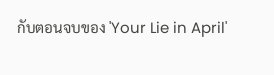กับตอนจบของ 'Your Lie in April'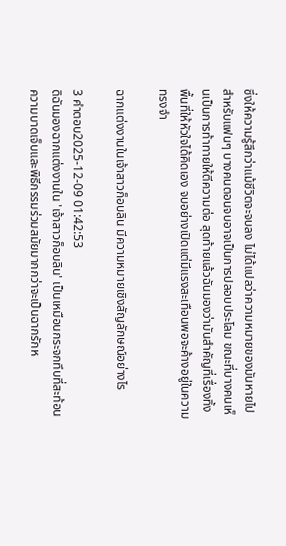ซึ่งให้ความรู้สึกว่าแม้ชีวิตจะจบลง ไม่ได้แปลว่าความหมายของมันหายไป สำหรับแฟนๆ บางคนตอนจบอาจเป็นการปลอบประโลม ขณะที่บางคนเห็นเป็นการท้าทายให้ตีความต่อ สุดท้ายแล้วฉันมองว่ามันสำคัญที่เรื่องทิ้งพื้นที่ให้หัวใจได้คิดเอง จบอย่างเปิดแต่มีแรงสะเทือนพอจะค้างอยู่ในความทรงจำ

ฉากแต่งงานในเจ้าสาวก็อบลิน มีความหมายเชิงสัญลักษณ์อย่างไร

3 คำตอบ2025-12-09 01:42:53
ดิฉันมองฉากแต่งงานใน 'เจ้าสาวก็อบลิน' เป็นเหมือนกระจกทึบที่สะท้อนความบาดเจ็บและพิธีกรรมร่วมสมัยมากกว่าจะเป็นฉากรักห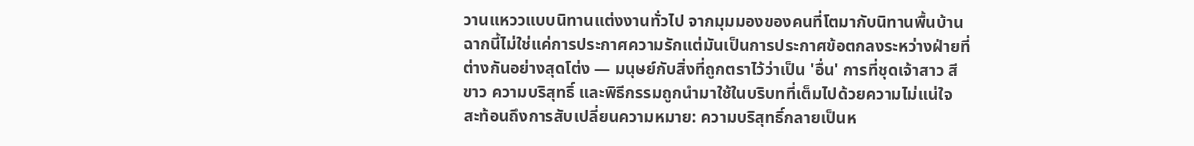วานแหววแบบนิทานแต่งงานทั่วไป จากมุมมองของคนที่โตมากับนิทานพื้นบ้าน ฉากนี้ไม่ใช่แค่การประกาศความรักแต่มันเป็นการประกาศข้อตกลงระหว่างฝ่ายที่ต่างกันอย่างสุดโต่ง — มนุษย์กับสิ่งที่ถูกตราไว้ว่าเป็น 'อื่น' การที่ชุดเจ้าสาว สีขาว ความบริสุทธิ์ และพิธีกรรมถูกนำมาใช้ในบริบทที่เต็มไปด้วยความไม่แน่ใจ สะท้อนถึงการสับเปลี่ยนความหมาย: ความบริสุทธิ์กลายเป็นห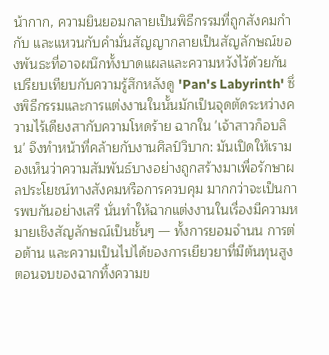น้ากาก, ความยินยอมกลายเป็นพิธีกรรมที่ถูกสังคมกำกับ และแหวนกับคำมั่นสัญญากลายเป็นสัญลักษณ์ของพันธะที่อาจผนึกทั้งบาดแผลและความหวังไว้ด้วยกัน เปรียบเทียบกับความรู้สึกหลังดู 'Pan's Labyrinth' ซึ่งพิธีกรรมและการแต่งงานในนั้นมักเป็นจุดตัดระหว่างความไร้เดียงสากับความโหดร้าย ฉากใน 'เจ้าสาวก็อบลิน' จึงทำหน้าที่คล้ายกับงานศิลป์วิบาก: มันเปิดให้เรามองเห็นว่าความสัมพันธ์บางอย่างถูกสร้างมาเพื่อรักษาผลประโยชน์ทางสังคมหรือการควบคุม มากกว่าจะเป็นการพบกันอย่างเสรี นั่นทำให้ฉากแต่งงานในเรื่องมีความหมายเชิงสัญลักษณ์เป็นชั้นๆ — ทั้งการยอมจำนน การต่อต้าน และความเป็นไปได้ของการเยียวยาที่มีต้นทุนสูง ตอนจบของฉากทิ้งความข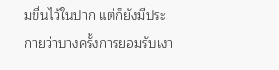มขื่นไว้ในปาก แต่ก็ยังมีประกายว่าบางครั้งการยอมรับเงา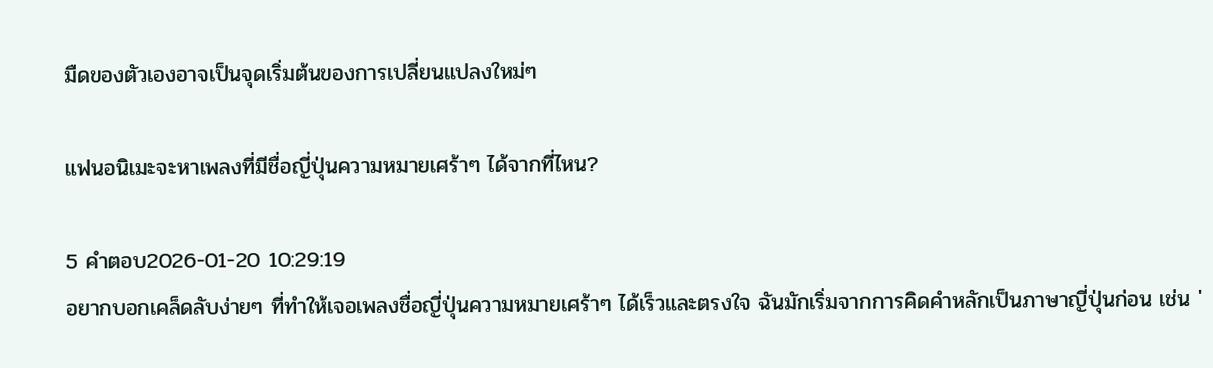มืดของตัวเองอาจเป็นจุดเริ่มต้นของการเปลี่ยนแปลงใหม่ๆ

แฟนอนิเมะจะหาเพลงที่มีชื่อญี่ปุ่นความหมายเศร้าๆ ได้จากที่ไหน?

5 คำตอบ2026-01-20 10:29:19
อยากบอกเคล็ดลับง่ายๆ ที่ทำให้เจอเพลงชื่อญี่ปุ่นความหมายเศร้าๆ ได้เร็วและตรงใจ ฉันมักเริ่มจากการคิดคำหลักเป็นภาษาญี่ปุ่นก่อน เช่น '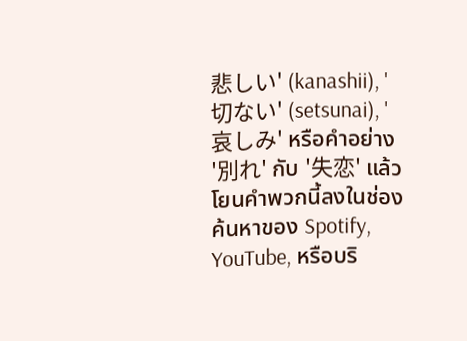悲しい' (kanashii), '切ない' (setsunai), '哀しみ' หรือคำอย่าง '別れ' กับ '失恋' แล้วโยนคำพวกนี้ลงในช่องค้นหาของ Spotify, YouTube, หรือบริ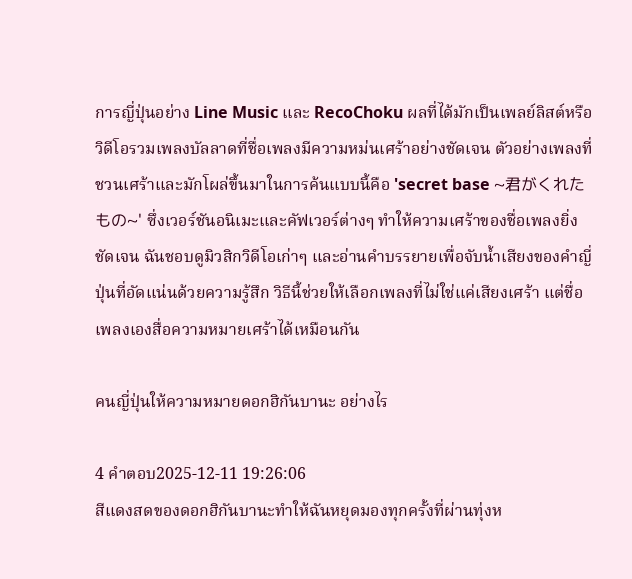การญี่ปุ่นอย่าง Line Music และ RecoChoku ผลที่ได้มักเป็นเพลย์ลิสต์หรือวิดีโอรวมเพลงบัลลาดที่ชื่อเพลงมีความหม่นเศร้าอย่างชัดเจน ตัวอย่างเพลงที่ชวนเศร้าและมักโผล่ขึ้นมาในการค้นแบบนี้คือ 'secret base ~君がくれたもの~' ซึ่งเวอร์ชันอนิเมะและคัฟเวอร์ต่างๆ ทำให้ความเศร้าของชื่อเพลงยิ่งชัดเจน ฉันชอบดูมิวสิกวิดีโอเก่าๆ และอ่านคำบรรยายเพื่อจับน้ำเสียงของคำญี่ปุ่นที่อัดแน่นด้วยความรู้สึก วิธีนี้ช่วยให้เลือกเพลงที่ไม่ใช่แค่เสียงเศร้า แต่ชื่อเพลงเองสื่อความหมายเศร้าได้เหมือนกัน

คนญี่ปุ่นให้ความหมายดอกฮิกันบานะ อย่างไร

4 คำตอบ2025-12-11 19:26:06
สีแดงสดของดอกฮิกันบานะทำให้ฉันหยุดมองทุกครั้งที่ผ่านทุ่งห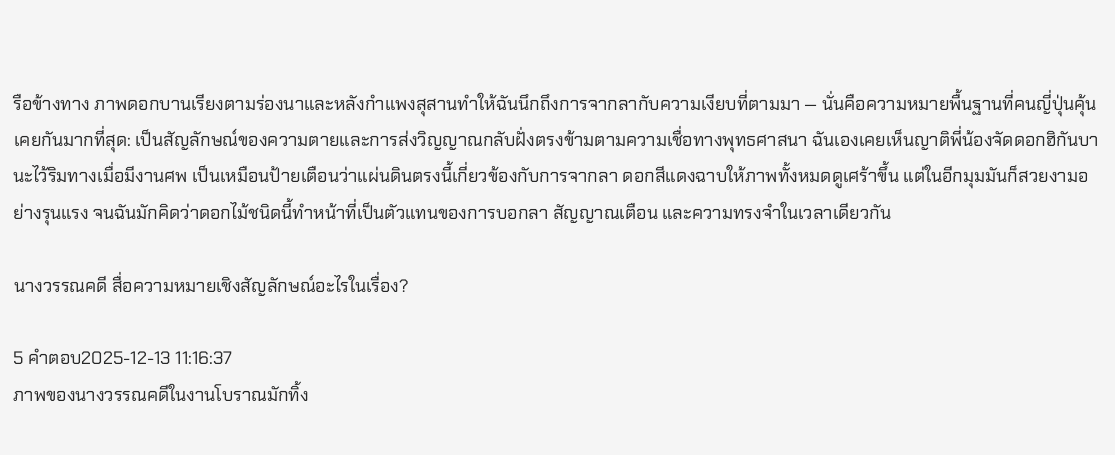รือข้างทาง ภาพดอกบานเรียงตามร่องนาและหลังกำแพงสุสานทำให้ฉันนึกถึงการจากลากับความเงียบที่ตามมา — นั่นคือความหมายพื้นฐานที่คนญี่ปุ่นคุ้นเคยกันมากที่สุด: เป็นสัญลักษณ์ของความตายและการส่งวิญญาณกลับฝั่งตรงข้ามตามความเชื่อทางพุทธศาสนา ฉันเองเคยเห็นญาติพี่น้องจัดดอกฮิกันบานะไว้ริมทางเมื่อมีงานศพ เป็นเหมือนป้ายเตือนว่าแผ่นดินตรงนี้เกี่ยวข้องกับการจากลา ดอกสีแดงฉาบให้ภาพทั้งหมดดูเศร้าขึ้น แต่ในอีกมุมมันก็สวยงามอย่างรุนแรง จนฉันมักคิดว่าดอกไม้ชนิดนี้ทำหน้าที่เป็นตัวแทนของการบอกลา สัญญาณเตือน และความทรงจำในเวลาเดียวกัน

นางวรรณคดี สื่อความหมายเชิงสัญลักษณ์อะไรในเรื่อง?

5 คำตอบ2025-12-13 11:16:37
ภาพของนางวรรณคดีในงานโบราณมักทิ้ง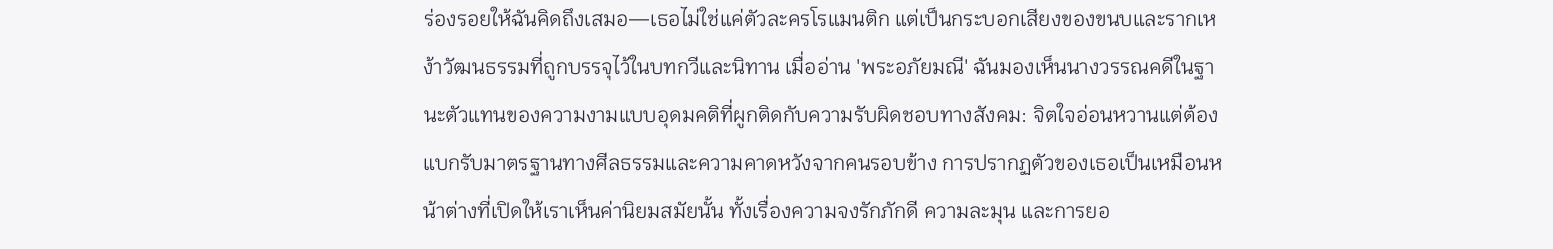ร่องรอยให้ฉันคิดถึงเสมอ—เธอไม่ใช่แค่ตัวละครโรแมนติก แต่เป็นกระบอกเสียงของขนบและรากเหง้าวัฒนธรรมที่ถูกบรรจุไว้ในบทกวีและนิทาน เมื่ออ่าน 'พระอภัยมณี' ฉันมองเห็นนางวรรณคดีในฐานะตัวแทนของความงามแบบอุดมคติที่ผูกติดกับความรับผิดชอบทางสังคม: จิตใจอ่อนหวานแต่ต้องแบกรับมาตรฐานทางศีลธรรมและความคาดหวังจากคนรอบข้าง การปรากฏตัวของเธอเป็นเหมือนหน้าต่างที่เปิดให้เราเห็นค่านิยมสมัยนั้น ทั้งเรื่องความจงรักภักดี ความละมุน และการยอ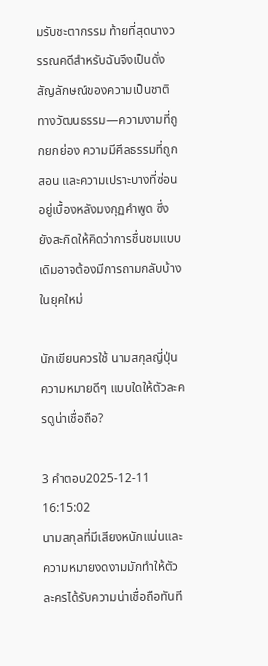มรับชะตากรรม ท้ายที่สุดนางวรรณคดีสำหรับฉันจึงเป็นดั่งสัญลักษณ์ของความเป็นชาติทางวัฒนธรรม—ความงามที่ถูกยกย่อง ความมีศีลธรรมที่ถูกสอน และความเปราะบางที่ซ่อนอยู่เบื้องหลังมงกุฏคำพูด ซึ่งยังสะกิดให้คิดว่าการชื่นชมแบบเดิมอาจต้องมีการถามกลับบ้างในยุคใหม่

นักเขียนควรใช้ นามสกุลญี่ปุ่นความหมายดีๆ แบบใดให้ตัวละครดูน่าเชื่อถือ?

3 คำตอบ2025-12-11 16:15:02
นามสกุลที่มีเสียงหนักแน่นและความหมายงดงามมักทำให้ตัวละครได้รับความน่าเชื่อถือทันที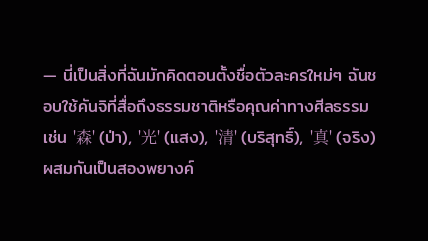— นี่เป็นสิ่งที่ฉันมักคิดตอนตั้งชื่อตัวละครใหม่ๆ ฉันชอบใช้คันจิที่สื่อถึงธรรมชาติหรือคุณค่าทางศีลธรรม เช่น '森' (ป่า), '光' (แสง), '清' (บริสุทธิ์), '真' (จริง) ผสมกันเป็นสองพยางค์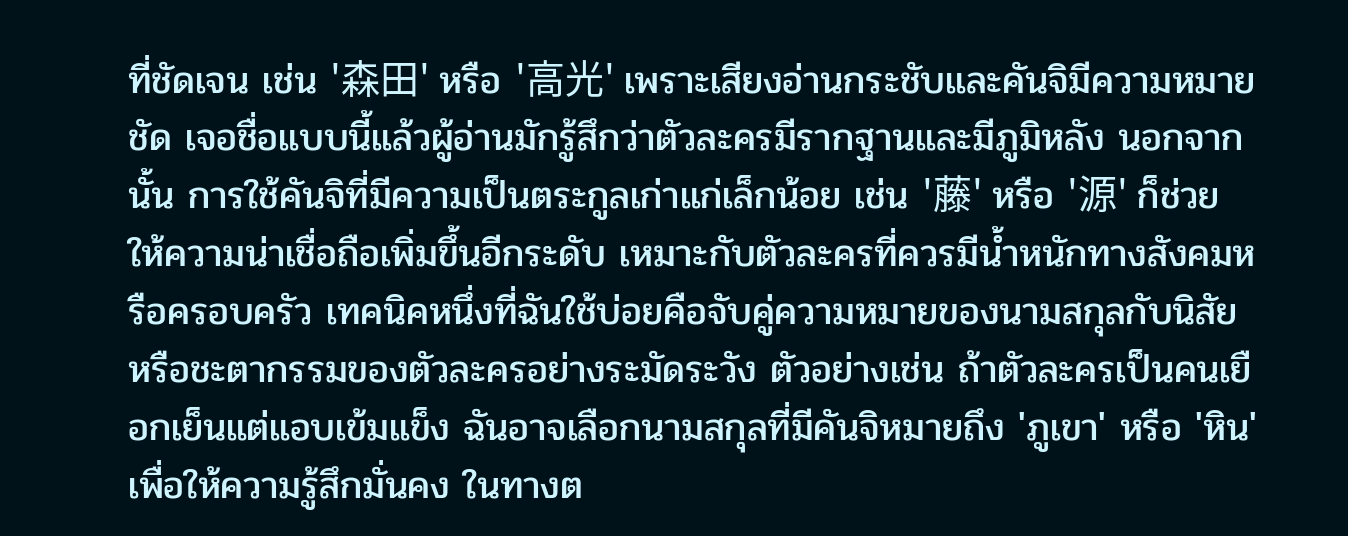ที่ชัดเจน เช่น '森田' หรือ '高光' เพราะเสียงอ่านกระชับและคันจิมีความหมายชัด เจอชื่อแบบนี้แล้วผู้อ่านมักรู้สึกว่าตัวละครมีรากฐานและมีภูมิหลัง นอกจากนั้น การใช้คันจิที่มีความเป็นตระกูลเก่าแก่เล็กน้อย เช่น '藤' หรือ '源' ก็ช่วยให้ความน่าเชื่อถือเพิ่มขึ้นอีกระดับ เหมาะกับตัวละครที่ควรมีน้ำหนักทางสังคมหรือครอบครัว เทคนิคหนึ่งที่ฉันใช้บ่อยคือจับคู่ความหมายของนามสกุลกับนิสัยหรือชะตากรรมของตัวละครอย่างระมัดระวัง ตัวอย่างเช่น ถ้าตัวละครเป็นคนเยือกเย็นแต่แอบเข้มแข็ง ฉันอาจเลือกนามสกุลที่มีคันจิหมายถึง 'ภูเขา' หรือ 'หิน' เพื่อให้ความรู้สึกมั่นคง ในทางต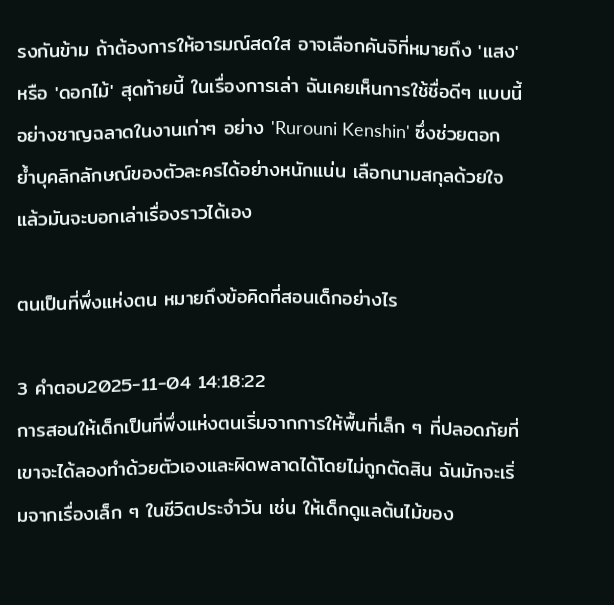รงกันข้าม ถ้าต้องการให้อารมณ์สดใส อาจเลือกคันจิที่หมายถึง 'แสง' หรือ 'ดอกไม้' สุดท้ายนี้ ในเรื่องการเล่า ฉันเคยเห็นการใช้ชื่อดีๆ แบบนี้อย่างชาญฉลาดในงานเก่าๆ อย่าง 'Rurouni Kenshin' ซึ่งช่วยตอกย้ำบุคลิกลักษณ์ของตัวละครได้อย่างหนักแน่น เลือกนามสกุลด้วยใจ แล้วมันจะบอกเล่าเรื่องราวได้เอง

ตนเป็นที่พึ่งแห่งตน หมายถึงข้อคิดที่สอนเด็กอย่างไร

3 คำตอบ2025-11-04 14:18:22
การสอนให้เด็กเป็นที่พึ่งแห่งตนเริ่มจากการให้พื้นที่เล็ก ๆ ที่ปลอดภัยที่เขาจะได้ลองทำด้วยตัวเองและผิดพลาดได้โดยไม่ถูกตัดสิน ฉันมักจะเริ่มจากเรื่องเล็ก ๆ ในชีวิตประจำวัน เช่น ให้เด็กดูแลต้นไม้ของ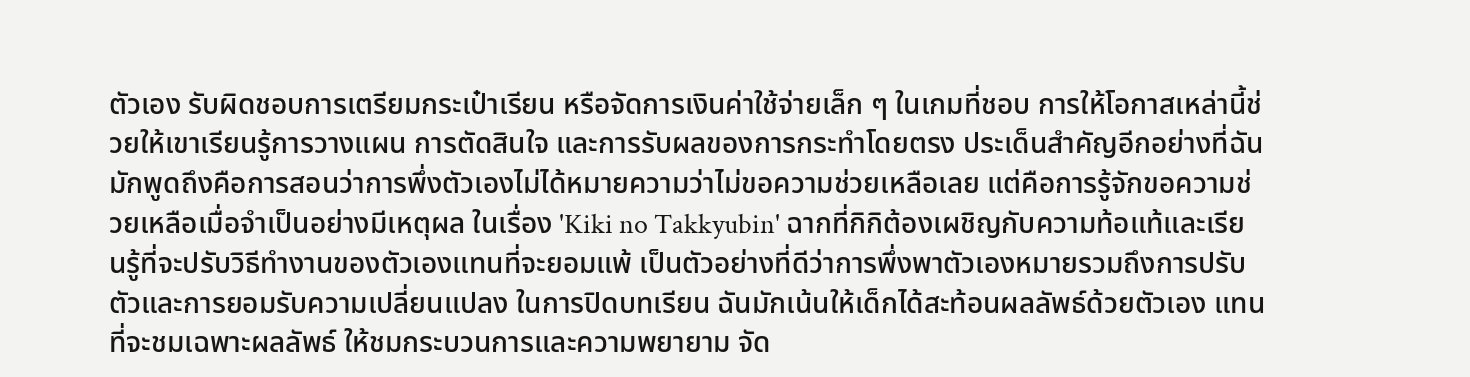ตัวเอง รับผิดชอบการเตรียมกระเป๋าเรียน หรือจัดการเงินค่าใช้จ่ายเล็ก ๆ ในเกมที่ชอบ การให้โอกาสเหล่านี้ช่วยให้เขาเรียนรู้การวางแผน การตัดสินใจ และการรับผลของการกระทำโดยตรง ประเด็นสำคัญอีกอย่างที่ฉันมักพูดถึงคือการสอนว่าการพึ่งตัวเองไม่ได้หมายความว่าไม่ขอความช่วยเหลือเลย แต่คือการรู้จักขอความช่วยเหลือเมื่อจำเป็นอย่างมีเหตุผล ในเรื่อง 'Kiki no Takkyubin' ฉากที่กิกิต้องเผชิญกับความท้อแท้และเรียนรู้ที่จะปรับวิธีทำงานของตัวเองแทนที่จะยอมแพ้ เป็นตัวอย่างที่ดีว่าการพึ่งพาตัวเองหมายรวมถึงการปรับตัวและการยอมรับความเปลี่ยนแปลง ในการปิดบทเรียน ฉันมักเน้นให้เด็กได้สะท้อนผลลัพธ์ด้วยตัวเอง แทนที่จะชมเฉพาะผลลัพธ์ ให้ชมกระบวนการและความพยายาม จัด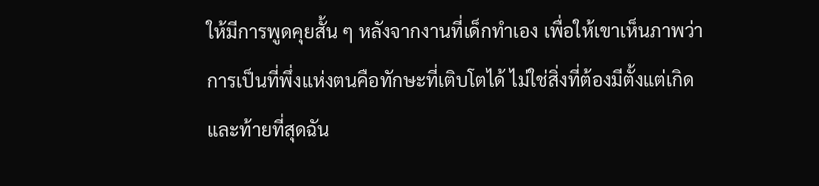ให้มีการพูดคุยสั้น ๆ หลังจากงานที่เด็กทำเอง เพื่อให้เขาเห็นภาพว่าการเป็นที่พึ่งแห่งตนคือทักษะที่เติบโตได้ ไม่ใช่สิ่งที่ต้องมีตั้งแต่เกิด และท้ายที่สุดฉัน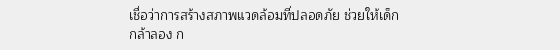เชื่อว่าการสร้างสภาพแวดล้อมที่ปลอดภัย ช่วยให้เด็กกล้าลอง ก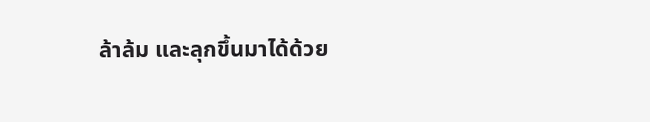ล้าล้ม และลุกขึ้นมาได้ด้วย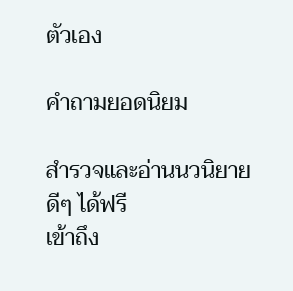ตัวเอง

คำถามยอดนิยม

สำรวจและอ่านนวนิยายดีๆ ได้ฟรี
เข้าถึง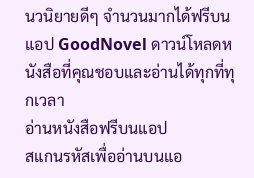นวนิยายดีๆ จำนวนมากได้ฟรีบนแอป GoodNovel ดาวน์โหลดหนังสือที่คุณชอบและอ่านได้ทุกที่ทุกเวลา
อ่านหนังสือฟรีบนแอป
สแกนรหัสเพื่ออ่านบนแอ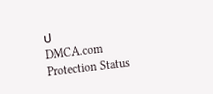ป
DMCA.com Protection Status